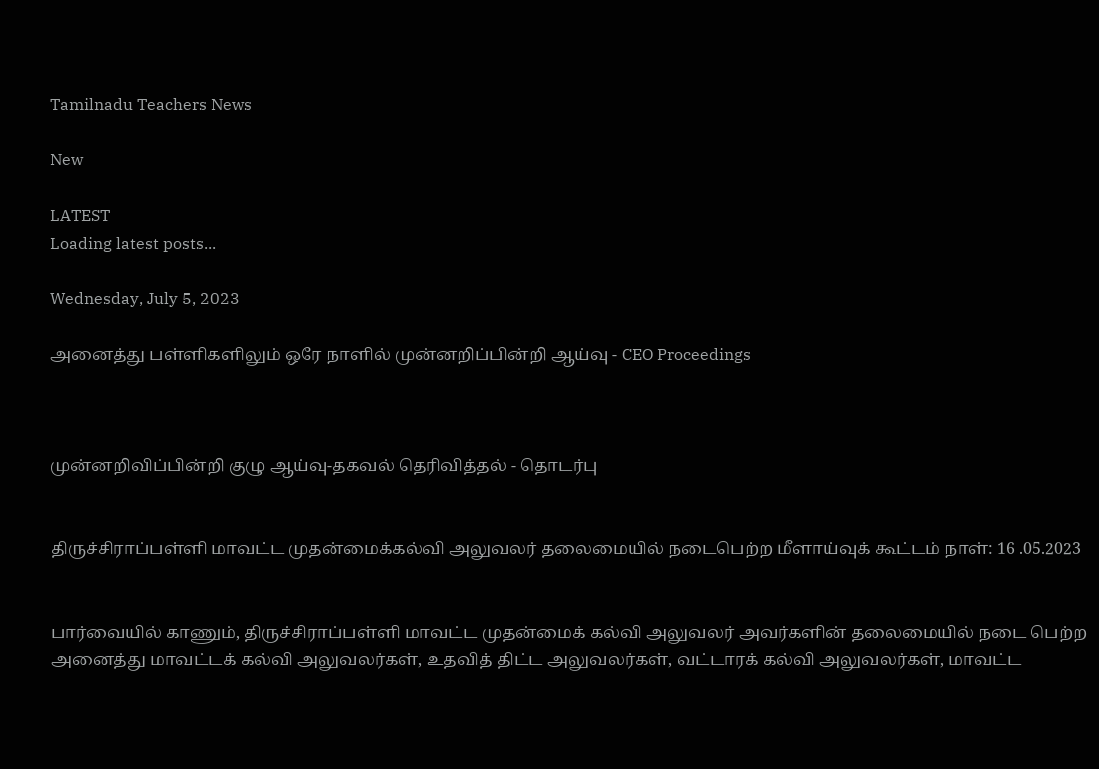Tamilnadu Teachers News

New

LATEST
Loading latest posts...

Wednesday, July 5, 2023

அனைத்து பள்ளிகளிலும் ஒரே நாளில் முன்னறிப்பின்றி ஆய்வு - CEO Proceedings



முன்னறிவிப்பின்றி குழு ஆய்வு-தகவல் தெரிவித்தல் - தொடர்பு


திருச்சிராப்பள்ளி மாவட்ட முதன்மைக்கல்வி அலுவலர் தலைமையில் நடைபெற்ற மீளாய்வுக் கூட்டம் நாள்: 16 .05.2023


பார்வையில் காணும், திருச்சிராப்பள்ளி மாவட்ட முதன்மைக் கல்வி அலுவலர் அவர்களின் தலைமையில் நடை பெற்ற அனைத்து மாவட்டக் கல்வி அலுவலர்கள், உதவித் திட்ட அலுவலர்கள், வட்டாரக் கல்வி அலுவலர்கள், மாவட்ட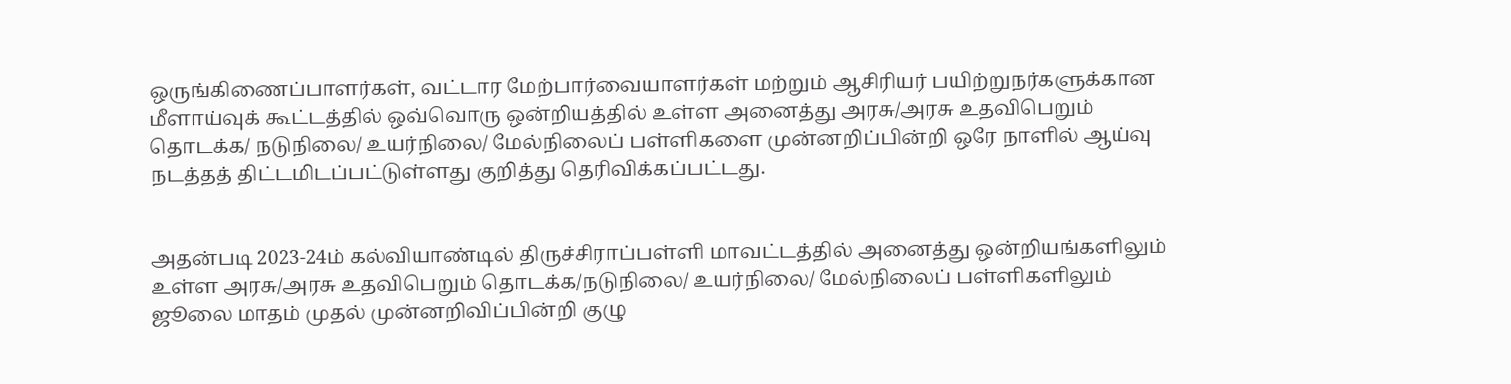ஒருங்கிணைப்பாளர்கள், வட்டார மேற்பார்வையாளர்கள் மற்றும் ஆசிரியர் பயிற்றுநர்களுக்கான மீளாய்வுக் கூட்டத்தில் ஒவ்வொரு ஒன்றியத்தில் உள்ள அனைத்து அரசு/அரசு உதவிபெறும் தொடக்க/ நடுநிலை/ உயர்நிலை/ மேல்நிலைப் பள்ளிகளை முன்னறிப்பின்றி ஒரே நாளில் ஆய்வு நடத்தத் திட்டமிடப்பட்டுள்ளது குறித்து தெரிவிக்கப்பட்டது.


அதன்படி 2023-24ம் கல்வியாண்டில் திருச்சிராப்பள்ளி மாவட்டத்தில் அனைத்து ஒன்றியங்களிலும் உள்ள அரசு/அரசு உதவிபெறும் தொடக்க/நடுநிலை/ உயர்நிலை/ மேல்நிலைப் பள்ளிகளிலும் ஜூலை மாதம் முதல் முன்னறிவிப்பின்றி குழு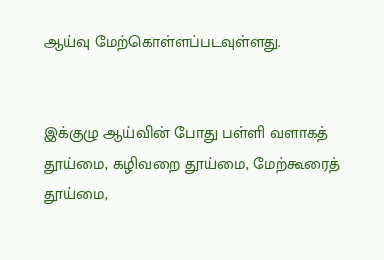ஆய்வு மேற்கொள்ளப்படவுள்ளது.


இக்குழு ஆய்வின் போது பள்ளி வளாகத் தூய்மை, கழிவறை தூய்மை, மேற்கூரைத் தூய்மை,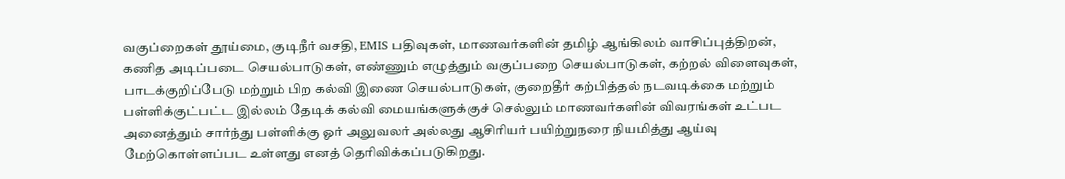வகுப்றைகள் தூய்மை, குடிநீர் வசதி, EMIS பதிவுகள், மாணவர்களின் தமிழ் ஆங்கிலம் வாசிப்புத்திறன், கணித அடிப்படை செயல்பாடுகள், எண்ணும் எழுத்தும் வகுப்பறை செயல்பாடுகள், கற்றல் விளைவுகள், பாடக்குறிப்பேடு மற்றும் பிற கல்வி இணை செயல்பாடுகள், குறைதீர் கற்பித்தல் நடவடிக்கை மற்றும் பள்ளிக்குட்பட்ட இல்லம் தேடிக் கல்வி மையங்களுக்குச் செல்லும் மாணவர்களின் விவரங்கள் உட்பட அனைத்தும் சார்ந்து பள்ளிக்கு ஓர் அலுவலர் அல்லது ஆசிரியர் பயிற்றுநரை நியமித்து ஆய்வு மேற்கொள்ளப்பட உள்ளது எனத் தெரிவிக்கப்படுகிறது.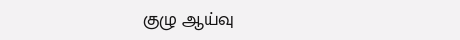குழு ஆய்வு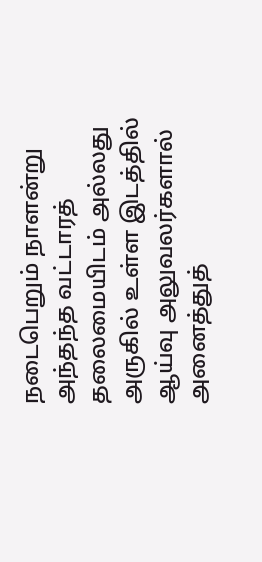நடைபெறும் நாளன்று அந்தந்த வட்டாரத் தலைமையிடம் அல்லது அருகில் உள்ள இடத்தில் ஆய்வு அலுவலர்களால் அனைத்துத்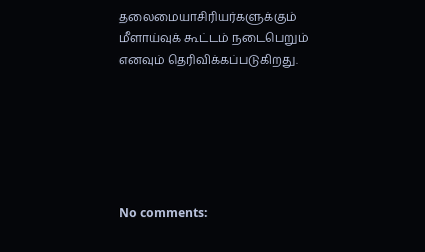தலைமையாசிரியர்களுக்கும் மீளாய்வுக் கூட்டம் நடைபெறும் எனவும் தெரிவிக்கப்படுகிறது.






No comments: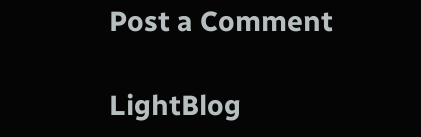Post a Comment

LightBlog